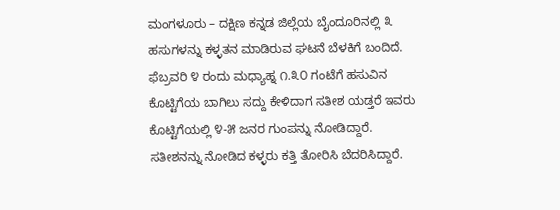ಮಂಗಳೂರು – ದಕ್ಷಿಣ ಕನ್ನಡ ಜಿಲ್ಲೆಯ ಬೈಂದೂರಿನಲ್ಲಿ ೩ ಹಸುಗಳನ್ನು ಕಳ್ಳತನ ಮಾಡಿರುವ ಘಟನೆ ಬೆಳಕಿಗೆ ಬಂದಿದೆ. ಫೆಬ್ರವರಿ ೪ ರಂದು ಮಧ್ಯಾಹ್ನ ೧.೩೦ ಗಂಟೆಗೆ ಹಸುವಿನ ಕೊಟ್ಟಿಗೆಯ ಬಾಗಿಲು ಸದ್ದು ಕೇಳಿದಾಗ ಸತೀಶ ಯಡ್ತರೆ ಇವರು ಕೊಟ್ಟಿಗೆಯಲ್ಲಿ ೪-೫ ಜನರ ಗುಂಪನ್ನು ನೋಡಿದ್ದಾರೆ. ಸತೀಶನನ್ನು ನೋಡಿದ ಕಳ್ಳರು ಕತ್ತಿ ತೋರಿಸಿ ಬೆದರಿಸಿದ್ದಾರೆ.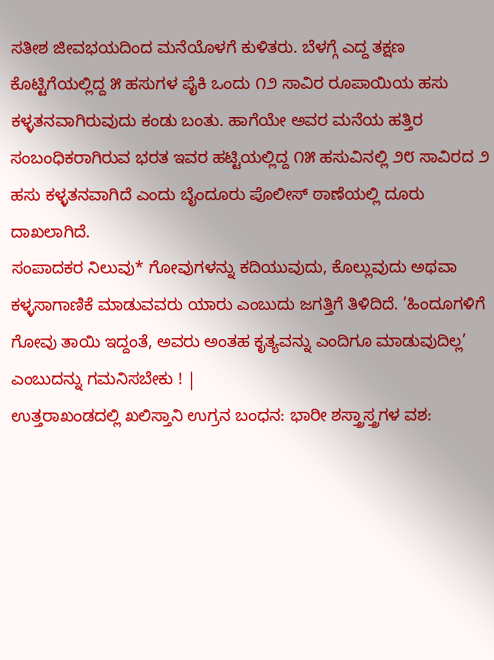ಸತೀಶ ಜೀವಭಯದಿಂದ ಮನೆಯೊಳಗೆ ಕುಳಿತರು. ಬೆಳಗ್ಗೆ ಎದ್ದ ತಕ್ಷಣ ಕೊಟ್ಟಿಗೆಯಲ್ಲಿದ್ದ ೫ ಹಸುಗಳ ಪೈಕಿ ಒಂದು ೧೨ ಸಾವಿರ ರೂಪಾಯಿಯ ಹಸು ಕಳ್ಳತನವಾಗಿರುವುದು ಕಂಡು ಬಂತು. ಹಾಗೆಯೇ ಅವರ ಮನೆಯ ಹತ್ತಿರ ಸಂಬಂಧಿಕರಾಗಿರುವ ಭರತ ಇವರ ಹಟ್ಟಿಯಲ್ಲಿದ್ದ ೧೫ ಹಸುವಿನಲ್ಲಿ ೨೮ ಸಾವಿರದ ೨ ಹಸು ಕಳ್ಳತನವಾಗಿದೆ ಎಂದು ಬೈಂದೂರು ಪೊಲೀಸ್ ಠಾಣೆಯಲ್ಲಿ ದೂರು ದಾಖಲಾಗಿದೆ.
ಸಂಪಾದಕರ ನಿಲುವು* ಗೋವುಗಳನ್ನು ಕದಿಯುವುದು, ಕೊಲ್ಲುವುದು ಅಥವಾ ಕಳ್ಳಸಾಗಾಣಿಕೆ ಮಾಡುವವರು ಯಾರು ಎಂಬುದು ಜಗತ್ತಿಗೆ ತಿಳಿದಿದೆ. ’ಹಿಂದೂಗಳಿಗೆ ಗೋವು ತಾಯಿ ಇದ್ದಂತೆ, ಅವರು ಅಂತಹ ಕೃತ್ಯವನ್ನು ಎಂದಿಗೂ ಮಾಡುವುದಿಲ್ಲ’ ಎಂಬುದನ್ನು ಗಮನಿಸಬೇಕು ! |
ಉತ್ತರಾಖಂಡದಲ್ಲಿ ಖಲಿಸ್ತಾನಿ ಉಗ್ರನ ಬಂಧನ: ಭಾರೀ ಶಸ್ತ್ರಾಸ್ತ್ರಗಳ ವಶ: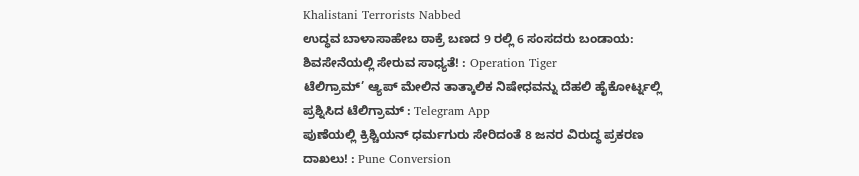Khalistani Terrorists Nabbed
ಉದ್ಧವ ಬಾಳಾಸಾಹೇಬ ಠಾಕ್ರೆ ಬಣದ 9 ರಲ್ಲಿ 6 ಸಂಸದರು ಬಂಡಾಯ: ಶಿವಸೇನೆಯಲ್ಲಿ ಸೇರುವ ಸಾಧ್ಯತೆ! : Operation Tiger
ಟೆಲಿಗ್ರಾಮ್’ ಆ್ಯಪ್ ಮೇಲಿನ ತಾತ್ಕಾಲಿಕ ನಿಷೇಧವನ್ನು ದೆಹಲಿ ಹೈಕೋರ್ಟ್ನಲ್ಲಿ ಪ್ರಶ್ನಿಸಿದ ಟೆಲಿಗ್ರಾಮ್ : Telegram App
ಪುಣೆಯಲ್ಲಿ ಕ್ರಿಶ್ಚಿಯನ್ ಧರ್ಮಗುರು ಸೇರಿದಂತೆ 8 ಜನರ ವಿರುದ್ಧ ಪ್ರಕರಣ ದಾಖಲು! : Pune Conversion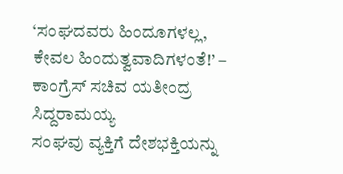‘ಸಂಘದವರು ಹಿಂದೂಗಳಲ್ಲ, ಕೇವಲ ಹಿಂದುತ್ವವಾದಿಗಳಂತೆ!’ – ಕಾಂಗ್ರೆಸ್ ಸಚಿವ ಯತೀಂದ್ರ ಸಿದ್ದರಾಮಯ್ಯ
ಸಂಘವು ವ್ಯಕ್ತಿಗೆ ದೇಶಭಕ್ತಿಯನ್ನು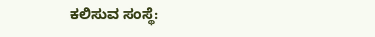ಕಲಿಸುವ ಸಂಸ್ಥೆ: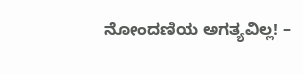ನೋಂದಣಿಯ ಅಗತ್ಯವಿಲ್ಲ! –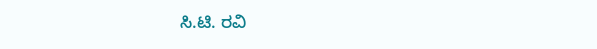ಸಿ.ಟಿ. ರವಿ